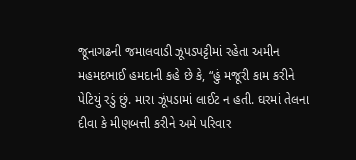જૂનાગઢની જમાલવાડી ઝૂપડપટ્ટીમાં રહેતા અમીન મહમદભાઈ હમદાની કહે છે કે, “હું મજૂરી કામ કરીને પેટિયું રડું છું. મારા ઝૂંપડામાં લાઈટ ન હતી. ઘરમાં તેલના દીવા કે મીણબત્તી કરીને અમે પરિવાર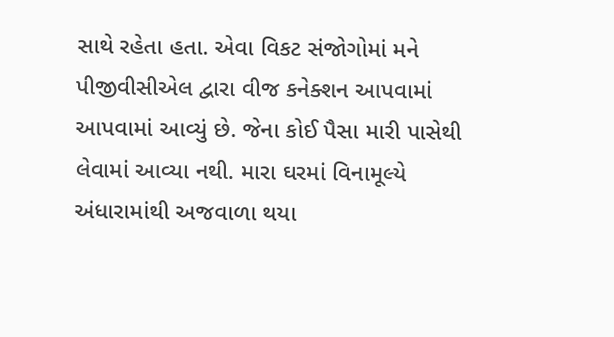સાથે રહેતા હતા. એવા વિકટ સંજોગોમાં મને પીજીવીસીએલ દ્વારા વીજ કનેક્શન આપવામાં આપવામાં આવ્યું છે. જેના કોઈ પૈસા મારી પાસેથી લેવામાં આવ્યા નથી. મારા ઘરમાં વિનામૂલ્યે અંધારામાંથી અજવાળા થયા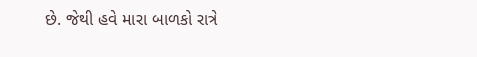છે. જેથી હવે મારા બાળકો રાત્રે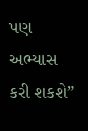પણ અભ્યાસ કરી શકશે”